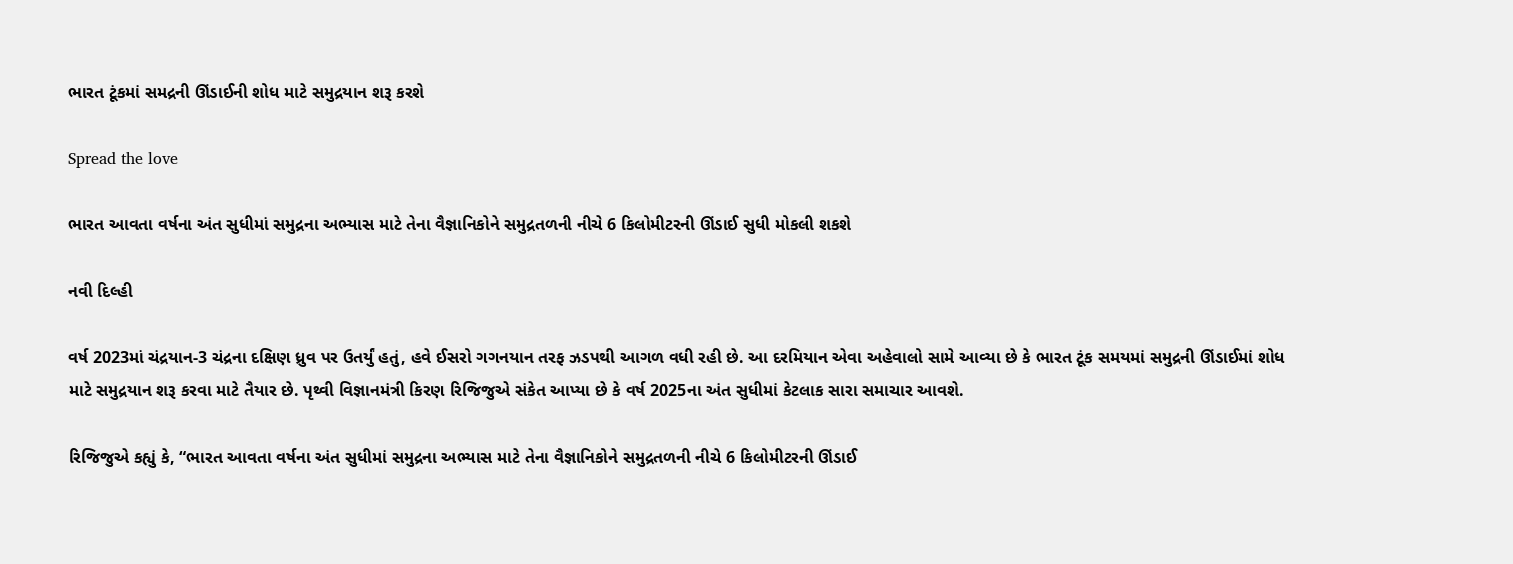ભારત ટૂંકમાં સમદ્રની ઊંડાઈની શોધ માટે સમુદ્રયાન શરૂ કરશે

Spread the love

ભારત આવતા વર્ષના અંત સુધીમાં સમુદ્રના અભ્યાસ માટે તેના વૈજ્ઞાનિકોને સમુદ્રતળની નીચે 6 કિલોમીટરની ઊંડાઈ સુધી મોકલી શકશે

નવી દિલ્હી

વર્ષ 2023માં ચંદ્રયાન-3 ચંદ્રના દક્ષિણ ધ્રુવ પર ઉતર્યું હતું, હવે ઈસરો ગગનયાન તરફ ઝડપથી આગળ વધી રહી છે. આ દરમિયાન એવા અહેવાલો સામે આવ્યા છે કે ભારત ટૂંક સમયમાં સમુદ્રની ઊંડાઈમાં શોધ માટે સમુદ્રયાન શરૂ કરવા માટે તૈયાર છે. પૃથ્વી વિજ્ઞાનમંત્રી કિરણ રિજિજુએ સંકેત આપ્યા છે કે વર્ષ 2025ના અંત સુધીમાં કેટલાક સારા સમાચાર આવશે.

રિજિજુએ કહ્યું કે, “ભારત આવતા વર્ષના અંત સુધીમાં સમુદ્રના અભ્યાસ માટે તેના વૈજ્ઞાનિકોને સમુદ્રતળની નીચે 6 કિલોમીટરની ઊંડાઈ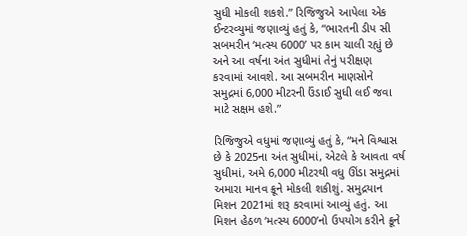સુધી મોકલી શકશે.” રિજિજુએ આપેલા એક ઈન્ટરવ્યુમાં જણાવ્યું હતું કે, “ભારતની ડીપ સી સબમરીન ‘મત્સ્ય 6000’ પર કામ ચાલી રહ્યું છે અને આ વર્ષના અંત સુધીમાં તેનું પરીક્ષણ કરવામાં આવશે. આ સબમરીન માણસોને સમુદ્રમાં 6,000 મીટરની ઉંડાઈ સુધી લઈ જવા માટે સક્ષમ હશે.”

રિજિજુએ વધુમાં જણાવ્યું હતું કે, “મને વિશ્વાસ છે કે 2025ના અંત સુધીમાં, એટલે કે આવતા વર્ષ સુધીમાં, અમે 6,000 મીટરથી વધુ ઊંડા સમુદ્રમાં અમારા માનવ ક્રૂને મોકલી શકીશું. સમુદ્રયાન મિશન 2021માં શરૂ કરવામાં આવ્યું હતું. આ મિશન હેઠળ ‘મત્સ્ય 6000’નો ઉપયોગ કરીને ક્રૂને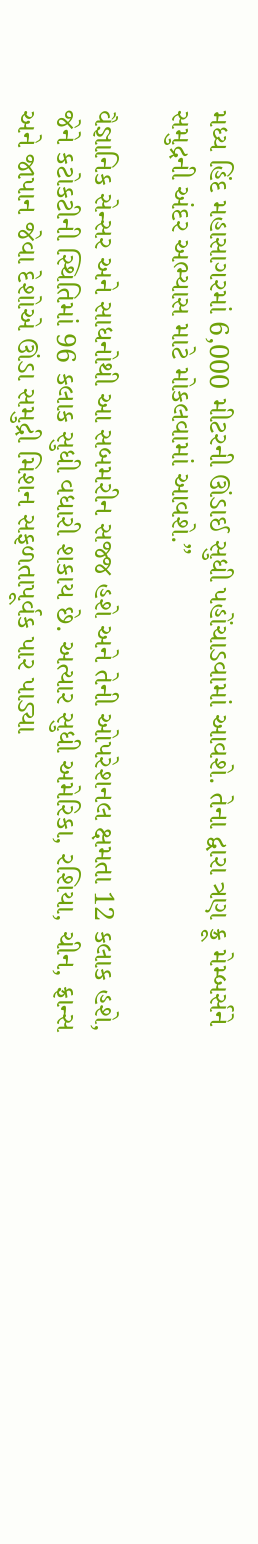મધ્ય હિંદ મહાસાગરમાં 6,000 મીટરની ઊંડાઈ સુધી પહોંચાડવામાં આવશે. તેના દ્વારા ત્રણ ક્રૂ મેમ્બર્સને સમુદ્રની અંદર અભ્યાસ માટે મોકલવામાં આવશે.”

વૈજ્ઞાનિક સેન્સર અને સાધનોથી આ સબમરીન સજ્જ હશે અને તેની ઓપરેશનલ ક્ષમતા 12 કલાક હશે, જેને કટોકટીની સ્થિતિમાં 96 કલાક સુધી વધારી શકાય છે. અત્યાર સુધી અમેરિકા, રશિયા, ચીન, ફ્રાન્સ અને જાપાન જેવા દેશોએ ઊંડા સમુદ્રી મિશન સફળતાપૂર્વક પાર પાડ્યા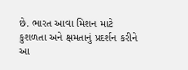છે. ભારત આવા મિશન માટે કુશળતા અને ક્ષમતાનું પ્રદર્શન કરીને આ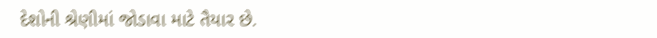દેશોની શ્રેણીમાં જોડાવા માટે તૈયાર છે.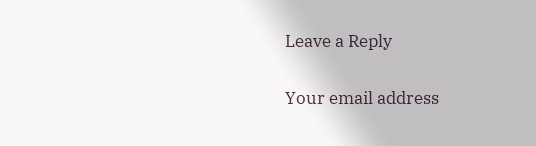Leave a Reply

Your email address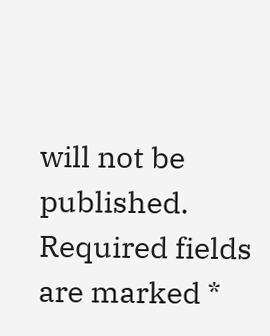will not be published. Required fields are marked *